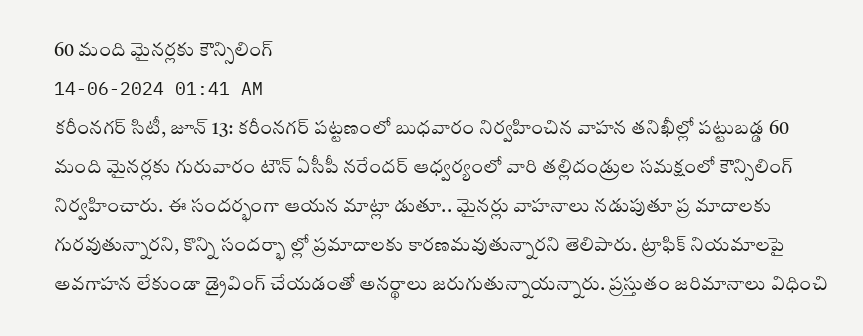60 మంది మైనర్లకు కౌన్సిలింగ్
14-06-2024 01:41 AM
కరీంనగర్ సిటీ, జూన్ 13: కరీంనగర్ పట్టణంలో బుధవారం నిర్వహించిన వాహన తనిఖీల్లో పట్టుబడ్డ 60 మంది మైనర్లకు గురువారం టౌన్ ఏసీపీ నరేందర్ ఆధ్వర్యంలో వారి తల్లిదండ్రుల సమక్షంలో కౌన్సిలింగ్ నిర్వహించారు. ఈ సందర్భంగా ఆయన మాట్లా డుతూ.. మైనర్లు వాహనాలు నడుపుతూ ప్ర మాదాలకు గురవుతున్నారని, కొన్ని సందర్భా ల్లో ప్రమాదాలకు కారణమవుతున్నారని తెలిపారు. ట్రాఫిక్ నియమాలపై అవగాహన లేకుండా డ్రైవింగ్ చేయడంతో అనర్థాలు జరుగుతున్నాయన్నారు. ప్రస్తుతం జరిమానాలు విధించి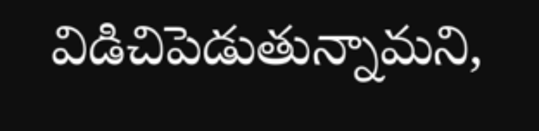విడిచిపెడుతున్నామని,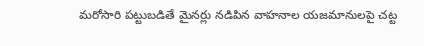మరోసారి పట్టుబడితే మైనర్లు నడిపిన వాహనాల యజమానులపై చట్ట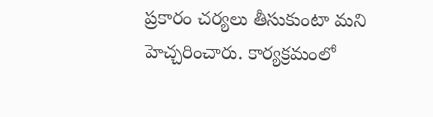ప్రకారం చర్యలు తీసుకుంటా మని హెచ్చరించారు. కార్యక్రమంలో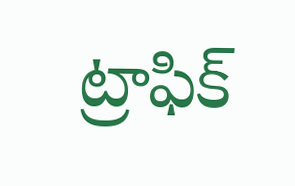ట్రాఫిక్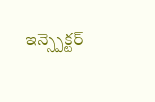ఇన్స్పెక్టర్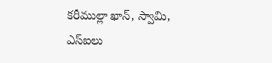కరీముల్లా ఖాన్, స్వామి, ఎస్ఐలు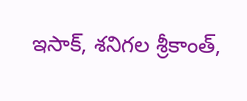ఇసాక్, శనిగల శ్రీకాంత్,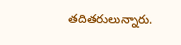తదితరులున్నారు.